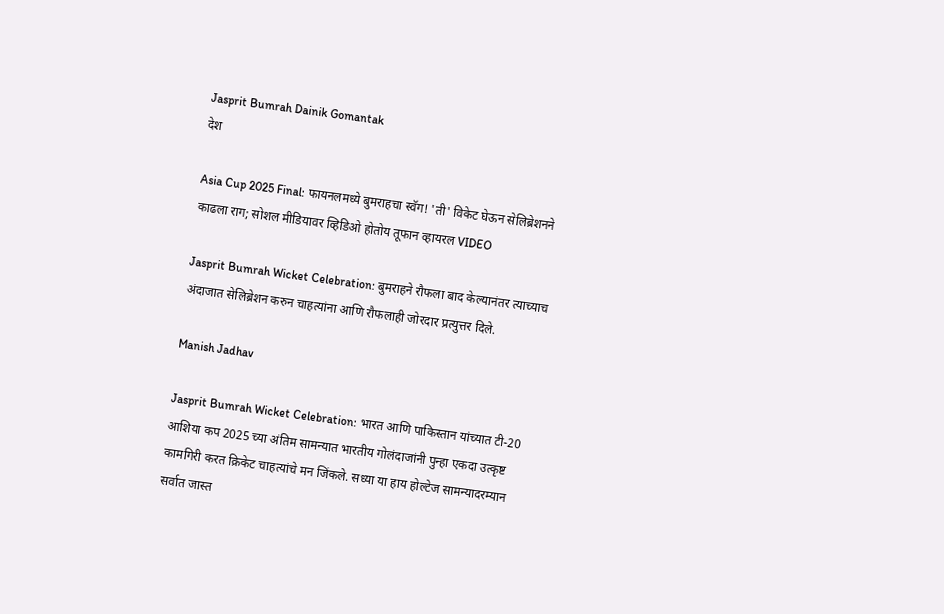Jasprit Bumrah Dainik Gomantak
देश

Asia Cup 2025 Final: फायनलमध्ये बुमराहचा स्वॅग! 'ती' विकेट घेऊन सेलिब्रेशनने काढला राग; सोशल मीडियावर व्हिडिओ होतोय तूफान व्हायरल VIDEO

Jasprit Bumrah Wicket Celebration: बुमराहने रौफला बाद केल्यानंतर त्याच्याच अंदाजात सेलिब्रेशन करुन चाहत्यांना आणि रौफलाही जोरदार प्रत्युत्तर दिले.

Manish Jadhav

Jasprit Bumrah Wicket Celebration: भारत आणि पाकिस्तान यांच्यात टी-20 आशिया कप 2025 च्या अंतिम सामन्यात भारतीय गोलंदाजांनी पुन्हा एकदा उत्कृष्ट कामगिरी करत क्रिकेट चाहत्यांचे मन जिंकले. सध्या या हाय होल्टेज सामन्यादरम्यान सर्वात जास्त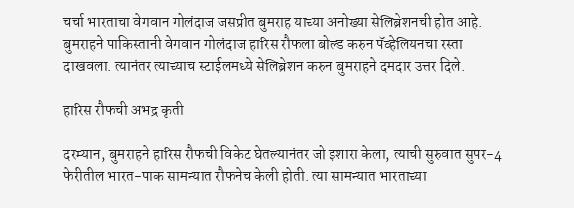चर्चा भारताचा वेगवान गोलंदाज जसप्रीत बुमराह याच्या अनोख्या सेलिब्रेशनची होत आहे. बुमराहने पाकिस्तानी वेगवान गोलंदाज हारिस रौफला बोल्ड करुन पॅव्हेलियनचा रस्ता दाखवला. त्यानंतर त्याच्याच स्टाईलमध्ये सेलिब्रेशन करुन बुमराहने दमदार उत्तर दिले.

हारिस रौफची अभद्र कृती

दरम्यान, बुमराहने हारिस रौफची विकेट घेतल्यानंतर जो इशारा केला, त्याची सुरुवात सुपर-4 फेरीतील भारत-पाक सामन्यात रौफनेच केली होती. त्या सामन्यात भारताच्या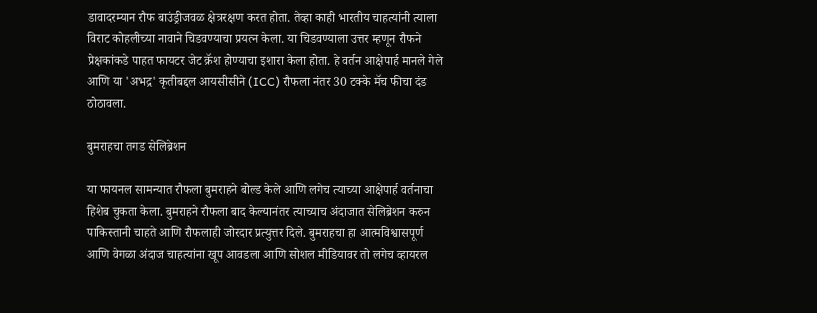डावादरम्यान रौफ बाउंड्रीजवळ क्षेत्ररक्षण करत होता. तेव्हा काही भारतीय चाहत्यांनी त्याला विराट कोहलीच्या नावाने चिडवण्याचा प्रयत्न केला. या चिडवण्याला उत्तर म्हणून रौफने प्रेक्षकांकडे पाहत फायटर जेट क्रॅश होण्याचा इशारा केला होता. हे वर्तन आक्षेपार्ह मानले गेले आणि या 'अभद्र' कृतीबद्दल आयसीसीने (ICC) रौफला नंतर 30 टक्के मॅच फीचा दंड ठोठावला.

बुमराहचा तगड सेलिब्रेशन

या फायनल सामन्यात रौफला बुमराहने बोल्ड केले आणि लगेच त्याच्या आक्षेपार्ह वर्तनाचा हिशेब चुकता केला. बुमराहने रौफला बाद केल्यानंतर त्याच्याच अंदाजात सेलिब्रेशन करुन पाकिस्तानी चाहते आणि रौफलाही जोरदार प्रत्युत्तर दिले. बुमराहचा हा आत्मविश्वासपूर्ण आणि वेगळा अंदाज चाहत्यांना खूप आवडला आणि सोशल मीडियावर तो लगेच व्हायरल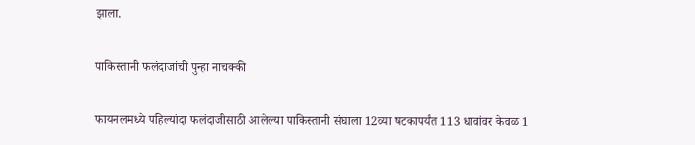झाला.

पाकिस्तानी फलंदाजांची पुन्हा नाचक्की

फायनलमध्ये पहिल्यांदा फलंदाजीसाठी आलेल्या पाकिस्तानी संघाला 12व्या षटकापर्यंत 113 धावांवर केवळ 1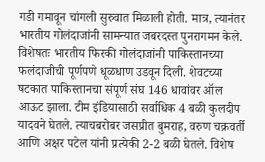गडी गमावून चांगली सुरुवात मिळाली होती. मात्र, त्यानंतर भारतीय गोलंदाजांनी सामन्यात जबरदस्त पुनरागमन केले. विशेषतः भारतीय फिरकी गोलंदाजांनी पाकिस्तानच्या फलंदाजीची पूर्णपणे धूळधाण उडवून दिली. शेवटच्या षटकात पाकिस्तानचा संपूर्ण संघ 146 धावांवर ऑल आऊट झाला. टीम इंडियासाठी सर्वाधिक 4 बळी कुलदीप यादवने घेतले. त्याचबरोबर जसप्रीत बुमराह, वरुण चक्रवर्ती आणि अक्षर पटेल यांनी प्रत्येकी 2-2 बळी घेतले. विशेष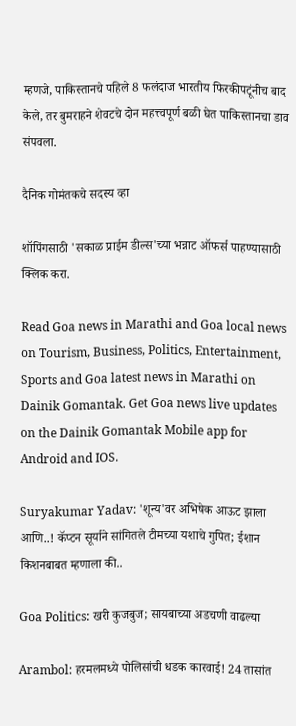म्हणजे, पाकिस्तानचे पहिले 8 फलंदाज भारतीय फिरकीपटूंनीच बाद केले, तर बुमराहने शेवटचे दोन महत्त्वपूर्ण बळी घेत पाकिस्तानचा डाव संपवला.

दैनिक गोमंतकचे सदस्य व्हा

शॉपिंगसाठी 'सकाळ प्राईम डील्स'च्या भन्नाट ऑफर्स पाहण्यासाठी क्लिक करा.

Read Goa news in Marathi and Goa local news on Tourism, Business, Politics, Entertainment, Sports and Goa latest news in Marathi on Dainik Gomantak. Get Goa news live updates on the Dainik Gomantak Mobile app for Android and IOS.

Suryakumar Yadav: 'शून्य'वर अभिषेक आऊट झाला आणि..! कॅप्टन सूर्याने सांगितले टीमच्या यशाचे गुपित; ईशान किशनबाबत म्हणाला की..

Goa Politics: खरी कुजबुज; सायबाच्या अडचणी वाढल्या

Arambol: हरमलमध्ये पोलिसांची धडक कारवाई! 24 तासांत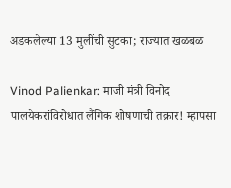अडकलेल्या 13 मुलींची सुटका; राज्यात खळबळ

Vinod Palienkar: माजी मंत्री विनोद पालयेकरांविरोधात लैंगिक शोषणाची तक्रार! म्हापसा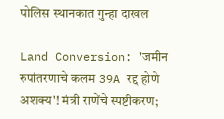पोलिस स्थानकात गुन्हा दाखल

Land Conversion: 'जमीन रुपांतरणाचे कलम 39A रद्द होणे अशक्य'! मंत्री राणेंचे स्पष्टीकरण;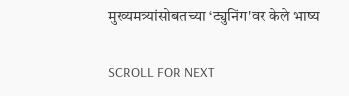मुख्यमत्र्यांसोबतच्या ‘ट्युनिंग'वर केले भाष्य

SCROLL FOR NEXT